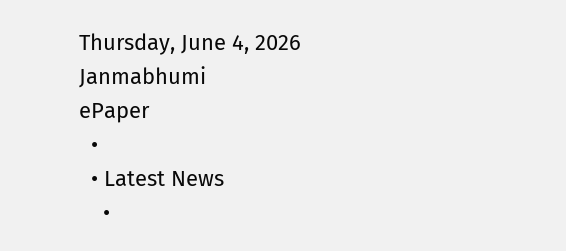Thursday, June 4, 2026
Janmabhumi
ePaper
  •
  • Latest News
    •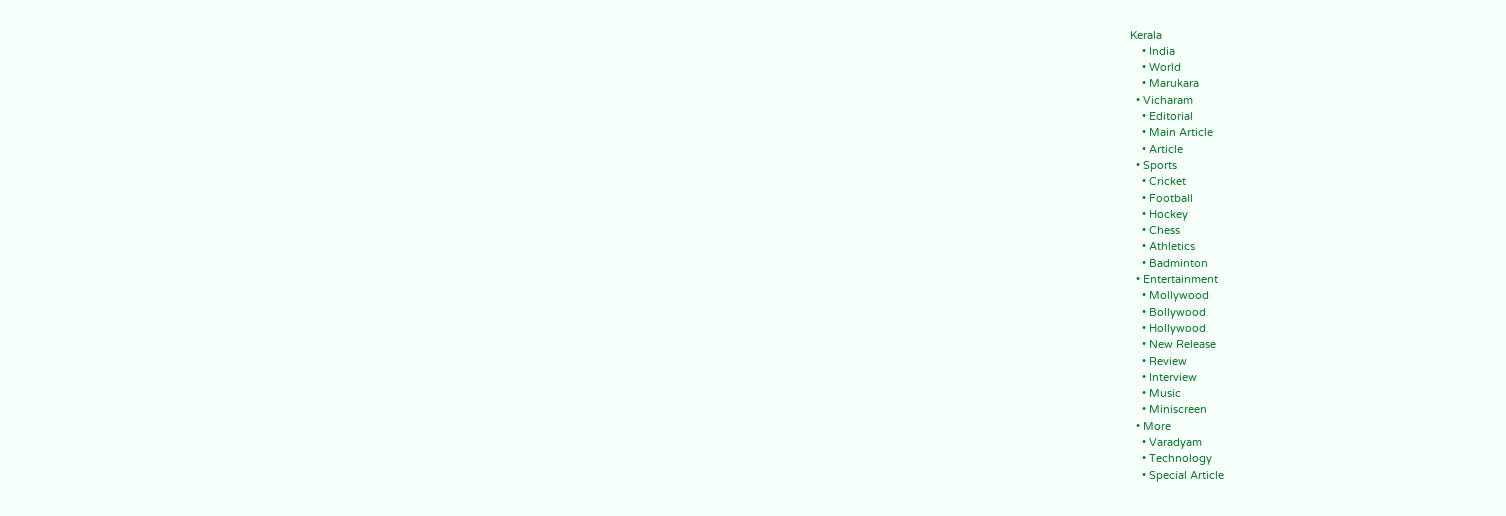Kerala
    • India
    • World
    • Marukara
  • Vicharam
    • Editorial
    • Main Article
    • Article
  • Sports
    • Cricket
    • Football
    • Hockey
    • Chess
    • Athletics
    • Badminton
  • Entertainment
    • Mollywood
    • Bollywood
    • Hollywood
    • New Release
    • Review
    • Interview
    • Music
    • Miniscreen
  • More
    • Varadyam
    • Technology
    • Special Article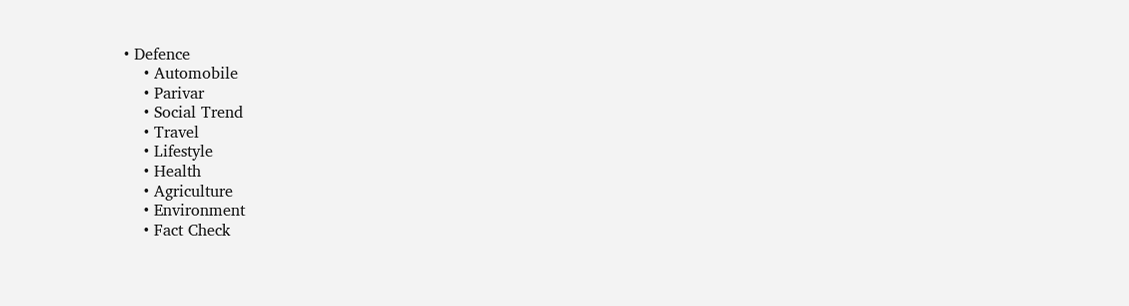• Defence
    • Automobile
    • Parivar
    • Social Trend
    • Travel
    • Lifestyle
    • Health
    • Agriculture
    • Environment
    • Fact Check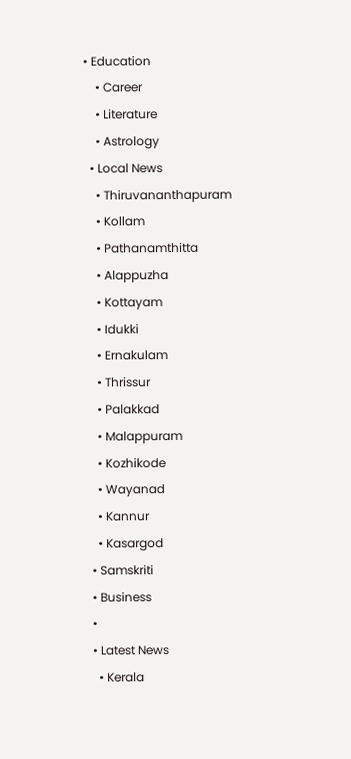• Education
    • Career
    • Literature
    • Astrology
  • Local News
    • Thiruvananthapuram
    • Kollam
    • Pathanamthitta
    • Alappuzha
    • Kottayam
    • Idukki
    • Ernakulam
    • Thrissur
    • Palakkad
    • Malappuram
    • Kozhikode
    • Wayanad
    • Kannur
    • Kasargod
  • Samskriti
  • Business
  •
  • Latest News
    • Kerala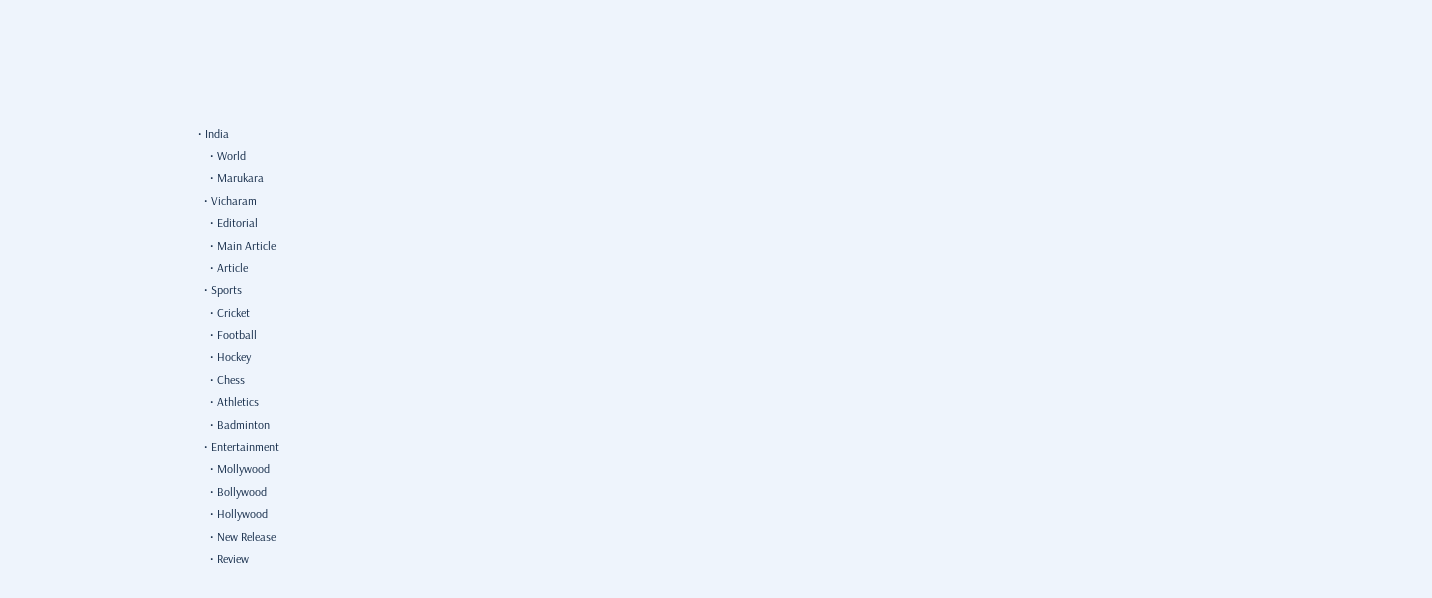• India
    • World
    • Marukara
  • Vicharam
    • Editorial
    • Main Article
    • Article
  • Sports
    • Cricket
    • Football
    • Hockey
    • Chess
    • Athletics
    • Badminton
  • Entertainment
    • Mollywood
    • Bollywood
    • Hollywood
    • New Release
    • Review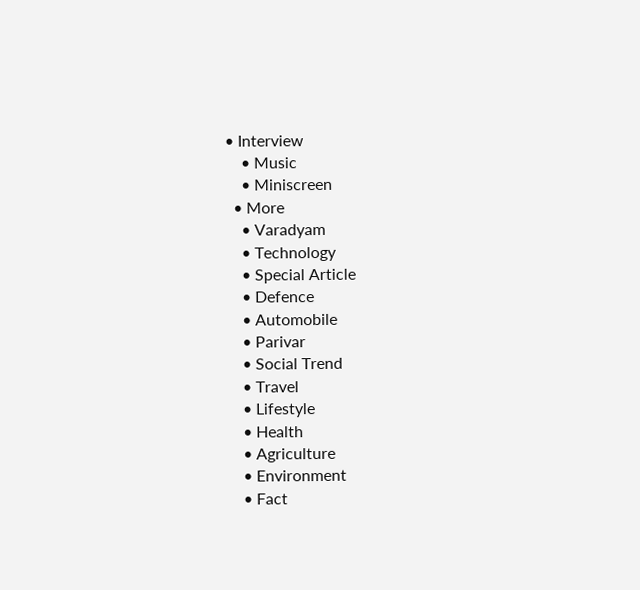• Interview
    • Music
    • Miniscreen
  • More
    • Varadyam
    • Technology
    • Special Article
    • Defence
    • Automobile
    • Parivar
    • Social Trend
    • Travel
    • Lifestyle
    • Health
    • Agriculture
    • Environment
    • Fact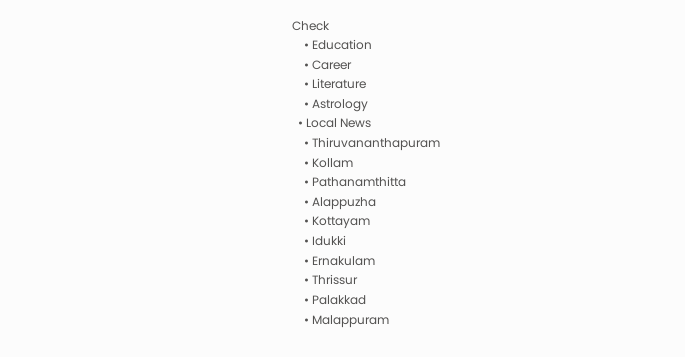Check
    • Education
    • Career
    • Literature
    • Astrology
  • Local News
    • Thiruvananthapuram
    • Kollam
    • Pathanamthitta
    • Alappuzha
    • Kottayam
    • Idukki
    • Ernakulam
    • Thrissur
    • Palakkad
    • Malappuram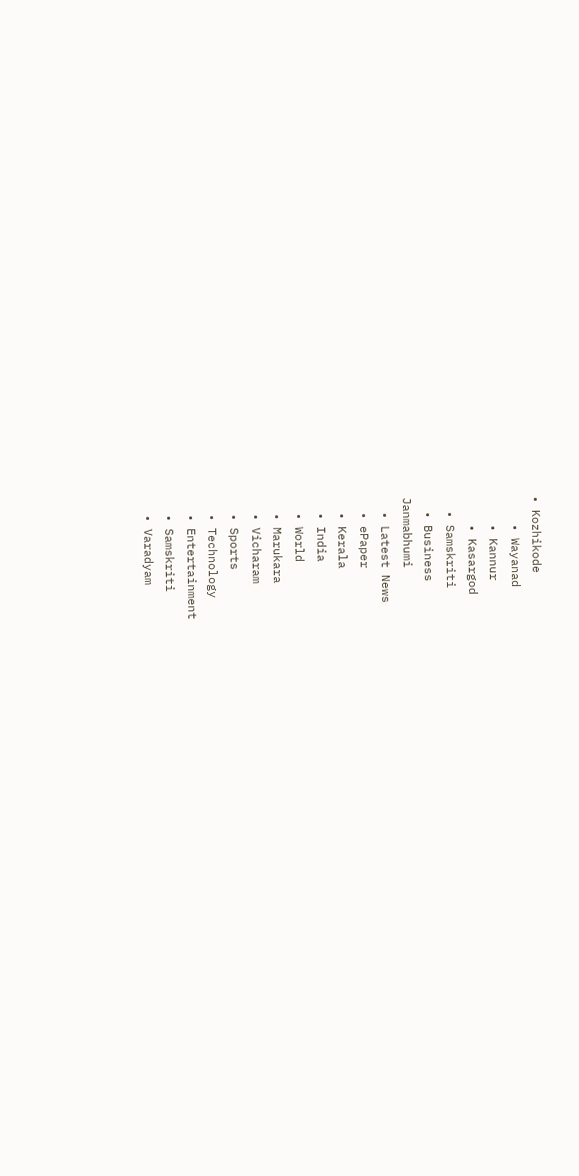• Kozhikode
    • Wayanad
    • Kannur
    • Kasargod
  • Samskriti
  • Business
Janmabhumi
  • Latest News
  • ePaper
  • Kerala
  • India
  • World
  • Marukara
  • Vicharam
  • Sports
  • Technology
  • Entertainment
  • Samskriti
  • Varadyam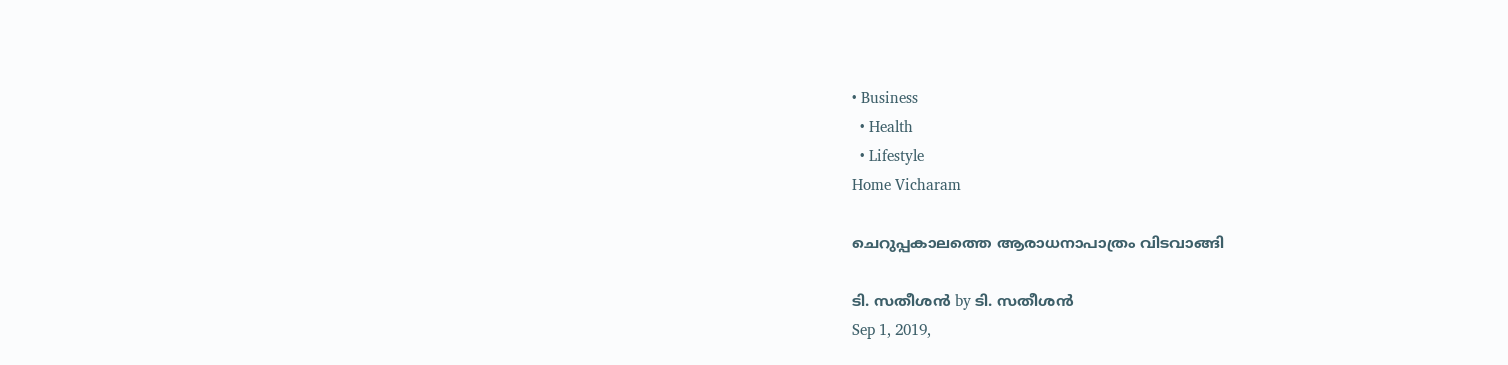• Business
  • Health
  • Lifestyle
Home Vicharam

ചെറുപ്പകാലത്തെ ആരാധനാപാത്രം വിടവാങ്ങി

ടി. സതീശന്‍ by ടി. സതീശന്‍
Sep 1, 2019,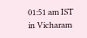01:51 am IST
in Vicharam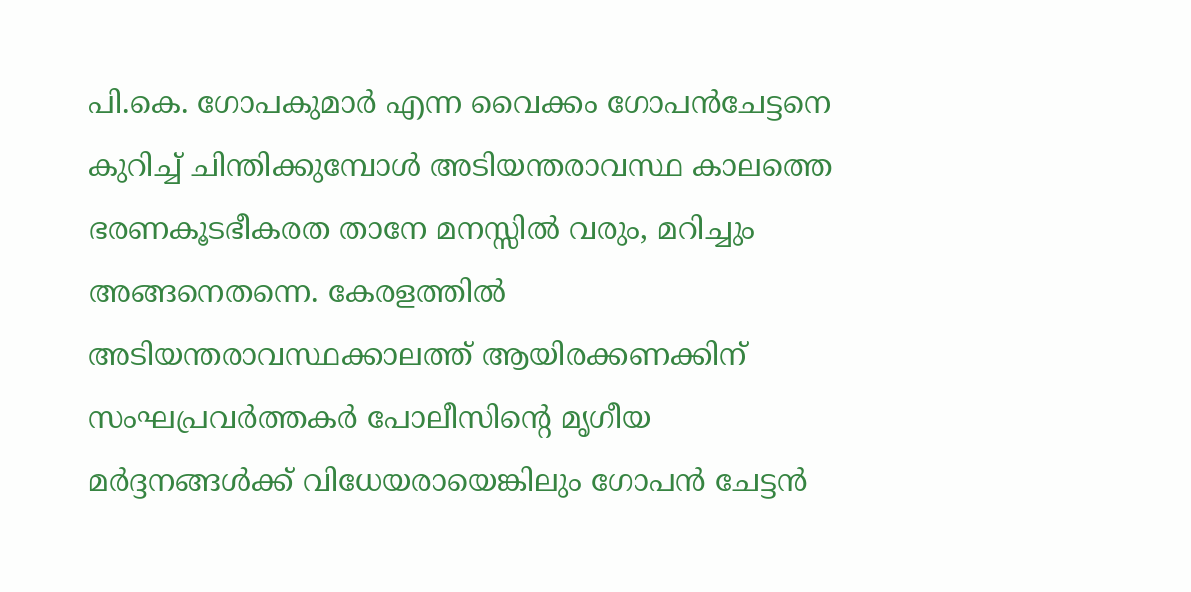പി.കെ. ഗോപകുമാര്‍ എന്ന വൈക്കം ഗോപന്‍ചേട്ടനെ കുറിച്ച് ചിന്തിക്കുമ്പോള്‍ അടിയന്തരാവസ്ഥ കാലത്തെ ഭരണകൂടഭീകരത താനേ മനസ്സില്‍ വരും, മറിച്ചും അങ്ങനെതന്നെ. കേരളത്തില്‍ അടിയന്തരാവസ്ഥക്കാലത്ത് ആയിരക്കണക്കിന് സംഘപ്രവര്‍ത്തകര്‍ പോലീസിന്റെ മൃഗീയ മര്‍ദ്ദനങ്ങള്‍ക്ക് വിധേയരായെങ്കിലും ഗോപന്‍ ചേട്ടന്‍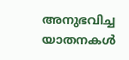അനുഭവിച്ച യാതനകള്‍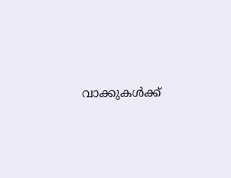വാക്കുകള്‍ക്ക്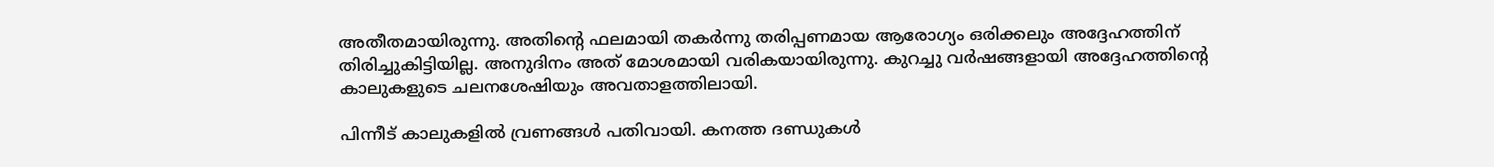അതീതമായിരുന്നു. അതിന്റെ ഫലമായി തകര്‍ന്നു തരിപ്പണമായ ആരോഗ്യം ഒരിക്കലും അദ്ദേഹത്തിന് തിരിച്ചുകിട്ടിയില്ല. അനുദിനം അത് മോശമായി വരികയായിരുന്നു. കുറച്ചു വര്‍ഷങ്ങളായി അദ്ദേഹത്തിന്റെ കാലുകളുടെ ചലനശേഷിയും അവതാളത്തിലായി.

പിന്നീട് കാലുകളില്‍ വ്രണങ്ങള്‍ പതിവായി. കനത്ത ദണ്ഡുകള്‍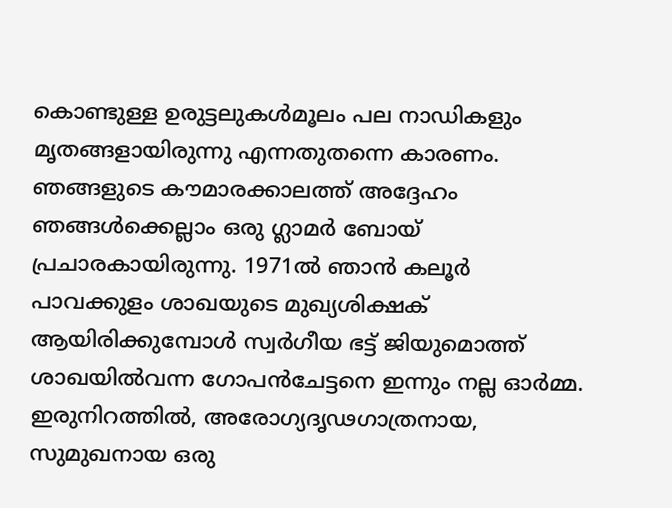കൊണ്ടുള്ള ഉരുട്ടലുകള്‍മൂലം പല നാഡികളും മൃതങ്ങളായിരുന്നു എന്നതുതന്നെ കാരണം. ഞങ്ങളുടെ കൗമാരക്കാലത്ത് അദ്ദേഹം ഞങ്ങള്‍ക്കെല്ലാം ഒരു ഗ്ലാമര്‍ ബോയ് പ്രചാരകായിരുന്നു. 1971ല്‍ ഞാന്‍ കലൂര്‍ പാവക്കുളം ശാഖയുടെ മുഖ്യശിക്ഷക് ആയിരിക്കുമ്പോള്‍ സ്വര്‍ഗീയ ഭട്ട് ജിയുമൊത്ത് ശാഖയില്‍വന്ന ഗോപന്‍ചേട്ടനെ ഇന്നും നല്ല ഓര്‍മ്മ. ഇരുനിറത്തില്‍, അരോഗ്യദൃഢഗാത്രനായ, സുമുഖനായ ഒരു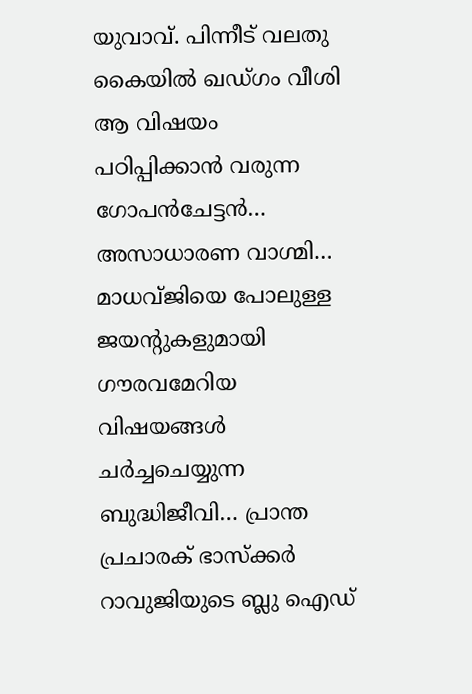യുവാവ്. പിന്നീട് വലതു കൈയില്‍ ഖഡ്ഗം വീശി ആ വിഷയം പഠിപ്പിക്കാന്‍ വരുന്ന ഗോപന്‍ചേട്ടന്‍… അസാധാരണ വാഗ്മി… മാധവ്ജിയെ പോലുള്ള ജയന്റുകളുമായി ഗൗരവമേറിയ വിഷയങ്ങള്‍ ചര്‍ച്ചചെയ്യുന്ന ബുദ്ധിജീവി… പ്രാന്ത പ്രചാരക് ഭാസ്‌ക്കര്‍ റാവുജിയുടെ ബ്ലു ഐഡ്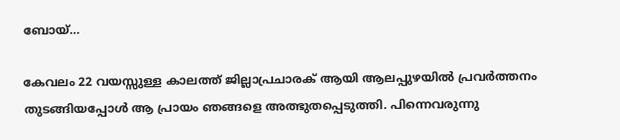ബോയ്…

കേവലം 22 വയസ്സുള്ള കാലത്ത് ജില്ലാപ്രചാരക് ആയി ആലപ്പുഴയില്‍ പ്രവര്‍ത്തനം തുടങ്ങിയപ്പോള്‍ ആ പ്രായം ഞങ്ങളെ അത്ഭുതപ്പെടുത്തി. പിന്നെവരുന്നു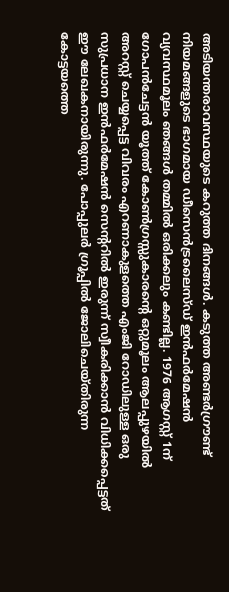അടിയന്തരാവസ്ഥയുടെ കറുത്ത ദിനങ്ങള്‍. കടുത്ത അണ്ടര്‍ഗ്രൗണ്ട് നിയമങ്ങളുടെ ഭാഗമായ ഡീസെന്‍ട്രലൈസ്ഡ് ഇന്‍ഫര്‍മേഷന്‍ വ്യവസ്ഥമൂലം ഞങ്ങള്‍ തമ്മില്‍ ഒരിക്കലും കണ്ടില്ല. 1976 ആഗസ്റ്റ് 1ന് ഗോപന്‍ചേട്ടന്‍ യൂത്ത് കോണ്‍ഗ്രസ്സുകാരന്റെ ഒറ്റുമൂലം ആലപ്പുഴയില്‍ അറസ്റ്റ് ചെയ്യപ്പെട്ട വിവരം എറണാകുളത്തെ എംജി റോഡിലുള്ള ഒരു സുപ്രധാന ഇന്‍ഫര്‍മേഷന്‍ സെന്ററില്‍ ഇരുന്ന് സ്വീകരിക്കാന്‍ വിധിക്കപ്പെട്ടത് ഈ ലേഖകനായിരുന്നു. പോപ്പുലര്‍ ഗ്രൂപ്പില്‍ ജോലിചെയ്തിരുന്ന കോട്ടയത്തെ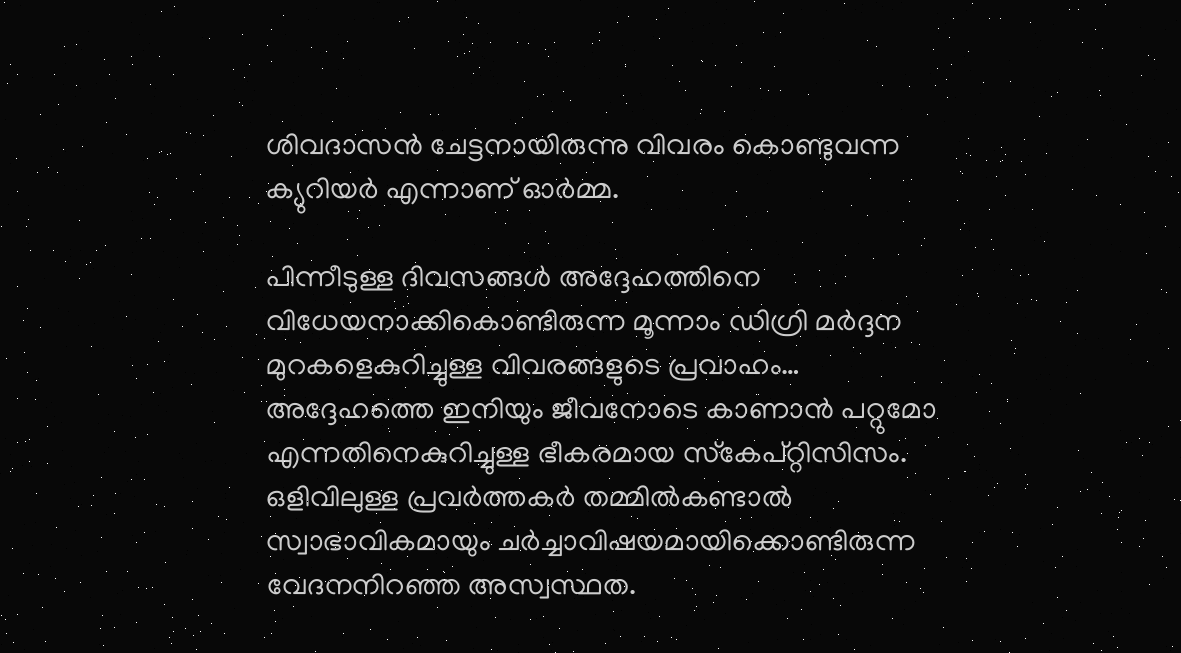ശിവദാസന്‍ ചേട്ടനായിരുന്നു വിവരം കൊണ്ടുവന്ന ക്യുറിയര്‍ എന്നാണ് ഓര്‍മ്മ.

പിന്നീടുള്ള ദിവസങ്ങള്‍ അദ്ദേഹത്തിനെ വിധേയനാക്കികൊണ്ടിരുന്ന മൂന്നാം ഡിഗ്രി മര്‍ദ്ദന മുറകളെകുറിച്ചുള്ള വിവരങ്ങളുടെ പ്രവാഹം… അദ്ദേഹത്തെ ഇനിയും ജീവനോടെ കാണാന്‍ പറ്റുമോ എന്നതിനെകുറിച്ചുള്ള ഭീകരമായ സ്‌കേപ്റ്റിസിസം. ഒളിവിലുള്ള പ്രവര്‍ത്തകര്‍ തമ്മില്‍കണ്ടാല്‍ സ്വാഭാവികമായും ചര്‍ച്ചാവിഷയമായിക്കൊണ്ടിരുന്ന വേദനനിറഞ്ഞ അസ്വസ്ഥത.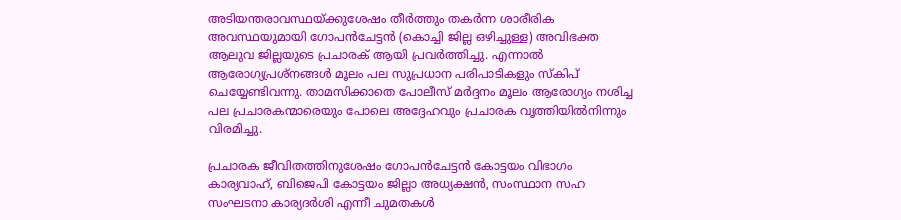അടിയന്തരാവസ്ഥയ്‌ക്കുശേഷം തീര്‍ത്തും തകര്‍ന്ന ശാരീരിക അവസ്ഥയുമായി ഗോപന്‍ചേട്ടന്‍ (കൊച്ചി ജില്ല ഒഴിച്ചുള്ള) അവിഭക്ത ആലുവ ജില്ലയുടെ പ്രചാരക് ആയി പ്രവര്‍ത്തിച്ചു. എന്നാല്‍ ആരോഗ്യപ്രശ്‌നങ്ങള്‍ മൂലം പല സുപ്രധാന പരിപാടികളും സ്‌കിപ് ചെയ്യേണ്ടിവന്നു. താമസിക്കാതെ പോലീസ് മര്‍ദ്ദനം മൂലം ആരോഗ്യം നശിച്ച പല പ്രചാരകന്മാരെയും പോലെ അദ്ദേഹവും പ്രചാരക വൃത്തിയില്‍നിന്നും വിരമിച്ചു.

പ്രചാരക ജീവിതത്തിനുശേഷം ഗോപന്‍ചേട്ടന്‍ കോട്ടയം വിഭാഗം കാര്യവാഹ്, ബിജെപി കോട്ടയം ജില്ലാ അധ്യക്ഷന്‍, സംസ്ഥാന സഹ സംഘടനാ കാര്യദര്‍ശി എന്നീ ചുമതകള്‍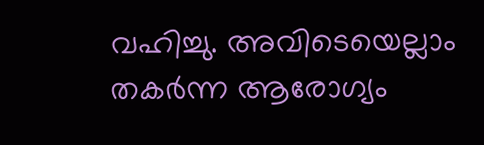വഹിച്ചു. അവിടെയെല്ലാം തകര്‍ന്ന ആരോഗ്യം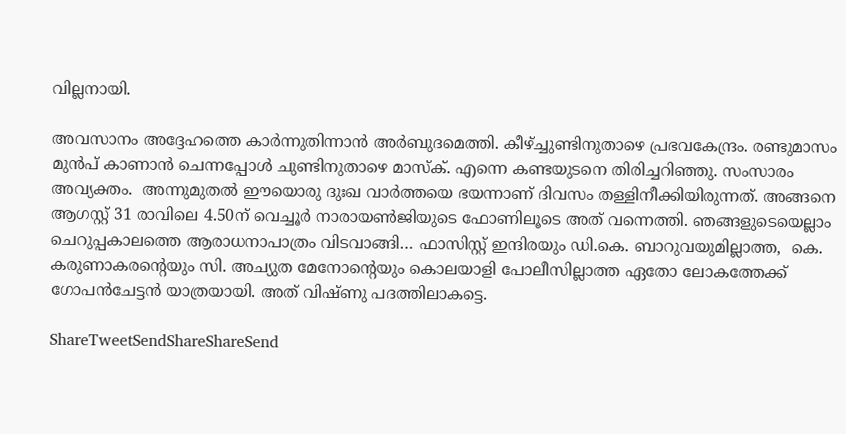വില്ലനായി.

അവസാനം അദ്ദേഹത്തെ കാര്‍ന്നുതിന്നാന്‍ അര്‍ബുദമെത്തി. കീഴ്‌ച്ചുണ്ടിനുതാഴെ പ്രഭവകേന്ദ്രം. രണ്ടുമാസം മുന്‍പ് കാണാന്‍ ചെന്നപ്പോള്‍ ചുണ്ടിനുതാഴെ മാസ്‌ക്. എന്നെ കണ്ടയുടനെ തിരിച്ചറിഞ്ഞു. സംസാരം അവ്യക്തം.  അന്നുമുതല്‍ ഈയൊരു ദുഃഖ വാര്‍ത്തയെ ഭയന്നാണ് ദിവസം തള്ളിനീക്കിയിരുന്നത്. അങ്ങനെ ആഗസ്റ്റ് 31 രാവിലെ 4.50ന് വെച്ചൂര്‍ നാരായണ്‍ജിയുടെ ഫോണിലൂടെ അത് വന്നെത്തി. ഞങ്ങളുടെയെല്ലാം ചെറുപ്പകാലത്തെ ആരാധനാപാത്രം വിടവാങ്ങി… ഫാസിസ്റ്റ് ഇന്ദിരയും ഡി.കെ. ബാറുവയുമില്ലാത്ത,  കെ. കരുണാകരന്റെയും സി. അച്യുത മേനോന്റെയും കൊലയാളി പോലീസില്ലാത്ത ഏതോ ലോകത്തേക്ക് ഗോപന്‍ചേട്ടന്‍ യാത്രയായി. അത് വിഷ്ണു പദത്തിലാകട്ടെ.

ShareTweetSendShareShareSend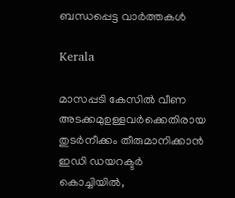ബന്ധപ്പെട്ട വാര്‍ത്തകള്‍

Kerala

മാസപ്പടി കേസില്‍ വീണ അടക്കമുഉള്ളവര്‍ക്കെതിരായ തുടര്‍നീക്കം തീരുമാനിക്കാന്‍ ഇഡി ഡയറക്ടര്‍ കൊച്ചിയില്‍,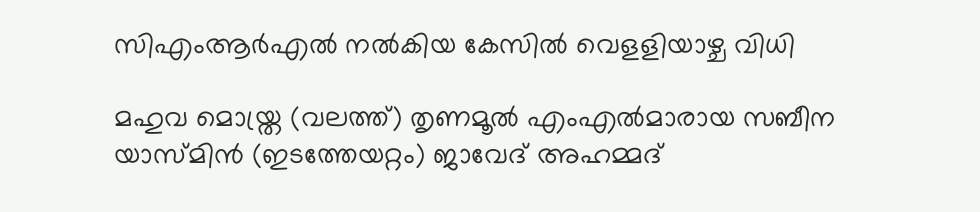സിഎംആര്‍എല്‍ നല്‍കിയ കേസില്‍ വെളളിയാഴ്ച വിധി

മഹുവ മൊയ്ത്ര (വലത്ത്) തൃണമൂല്‍ എംഎല്‍മാരായ സബീന യാസ്മിന്‍ (ഇടത്തേയറ്റം) ജാവേദ് അഹമ്മദ്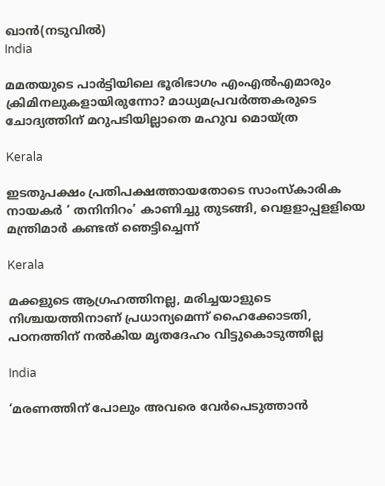ഖാന്‍(നടുവില്‍)
India

മമതയുടെ പാര്‍ട്ടിയിലെ ഭൂരിഭാഗം എംഎല്‍എമാരും ക്രിമിനലുകളായിരുന്നോ? മാധ്യമപ്രവര്‍ത്തകരുടെ ചോദ്യത്തിന് മറുപടിയില്ലാതെ മഹുവ മൊയ്ത്ര

Kerala

ഇടതുപക്ഷം പ്രതിപക്ഷത്തായതോടെ സാംസ്‌കാരിക നായകര്‍ ‘ തനിനിറം’ കാണിച്ചു തുടങ്ങി, വെളളാപ്പളളിയെ മന്ത്രിമാര്‍ കണ്ടത് ഞെട്ടിച്ചെന്ന്

Kerala

മക്കളുടെ ആഗ്രഹത്തിനല്ല, മരിച്ചയാളുടെ നിശ്ചയത്തിനാണ് പ്രധാന്യമെന്ന് ഹൈക്കോടതി, പഠനത്തിന് നല്‍കിയ മൃതദേഹം വിട്ടുകൊടുത്തില്ല

India

‘മരണത്തിന് പോലും അവരെ വേർപെടുത്താൻ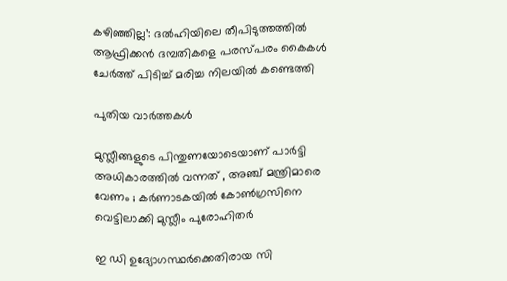കഴിഞ്ഞില്ല’: ദൽഹിയിലെ തീപിടുത്തത്തിൽ ആഫ്രിക്കൻ ദമ്പതികളെ പരസ്പരം കൈകൾ ചേർത്ത് പിടിച്ച് മരിച്ച നിലയിൽ കണ്ടെത്തി

പുതിയ വാര്‍ത്തകള്‍

മുസ്ലീങ്ങളുടെ പിന്തുണയോടെയാണ് പാർട്ടി അധികാരത്തിൽ വന്നത് , അഞ്ച് മന്ത്രിമാരെ വേണം ; കർണാടകയിൽ കോൺഗ്രസിനെ വെട്ടിലാക്കി മുസ്ലീം പുരോഹിതർ

ഇ ഡി ഉദ്യോഗസ്ഥര്‍ക്കെതിരായ സി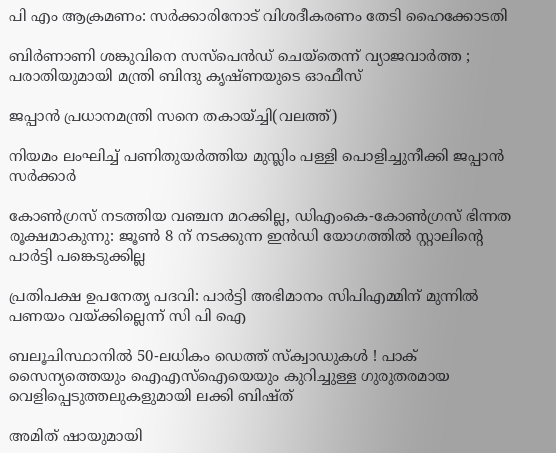പി എം ആക്രമണം: സര്‍ക്കാരിനോട് വിശദീകരണം തേടി ഹൈക്കോടതി

ബിര്‍ണാണി ശങ്കുവിനെ സസ്പെന്‍ഡ് ചെയ്തെന്ന് വ്യാജവാര്‍ത്ത ; പരാതിയുമായി മന്ത്രി ബിന്ദു കൃഷ്ണയുടെ ഓഫീസ്

ജപ്പാന്‍ പ്രധാനമന്ത്രി സനെ തകായ്ച്ചി(വലത്ത്)

നിയമം ലംഘിച്ച് പണിതുയര്‍ത്തിയ മുസ്ലിം പള്ളി പൊളിച്ചുനീക്കി ജപ്പാന്‍ സര്‍ക്കാര്‍

കോൺഗ്രസ് നടത്തിയ വഞ്ചന മറക്കില്ല, ഡിഎംകെ-കോൺഗ്രസ് ഭിന്നത രൂക്ഷമാകുന്നു: ജൂൺ 8 ന് നടക്കുന്ന ഇൻഡി യോഗത്തിൽ സ്റ്റാലിന്റെ പാർട്ടി പങ്കെടുക്കില്ല

പ്രതിപക്ഷ ഉപനേതൃ പദവി: പാര്‍ട്ടി അഭിമാനം സിപിഎമ്മിന് മുന്നില്‍ പണയം വയ്‌ക്കില്ലെന്ന് സി പി ഐ

ബലൂചിസ്ഥാനിൽ 50-ലധികം ഡെത്ത് സ്ക്വാഡുകൾ ! പാക് സൈന്യത്തെയും ഐഎസ്‌ഐയെയും കുറിച്ചുള്ള ഗുരുതരമായ വെളിപ്പെടുത്തലുകളുമായി ലക്കി ബിഷ്ത്

അമിത് ഷായുമായി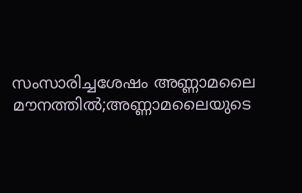സംസാരിച്ചശേഷം അണ്ണാമലൈ മൗനത്തില്‍;അണ്ണാമലൈയുടെ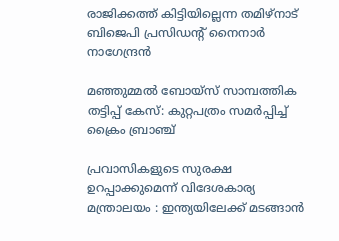രാജിക്കത്ത് കിട്ടിയില്ലെന്ന തമിഴ്നാട് ബിജെപി പ്രസിഡന്‍റ് നൈനാര്‍ നാഗേന്ദ്രന്‍

മഞ്ഞുമ്മല്‍ ബോയ്‌സ് സാമ്പത്തിക തട്ടിപ്പ് കേസ്: കുറ്റപത്രം സമര്‍പ്പിച്ച് ക്രൈം ബ്രാഞ്ച്

പ്രവാസികളുടെ സുരക്ഷ ഉറപ്പാക്കുമെന്ന് വിദേശകാര്യ മന്ത്രാലയം : ഇന്ത്യയിലേക്ക് മടങ്ങാൻ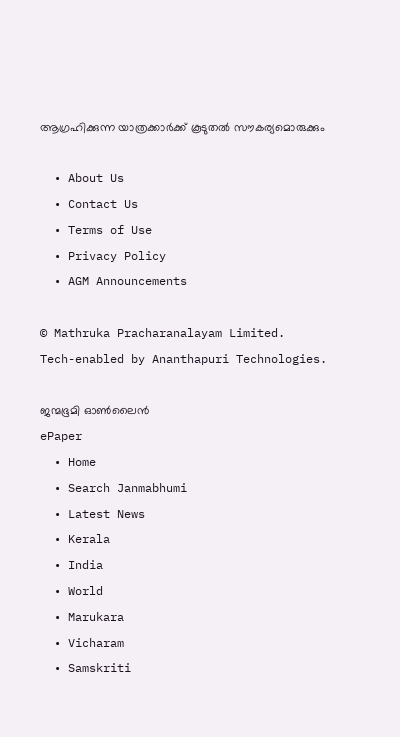ആഗ്രഹിക്കുന്ന യാത്രക്കാർക്ക് കൂടുതൽ സൗകര്യമൊരുക്കും

  • About Us
  • Contact Us
  • Terms of Use
  • Privacy Policy
  • AGM Announcements

© Mathruka Pracharanalayam Limited.
Tech-enabled by Ananthapuri Technologies.

ജന്മഭൂമി ഓണ്‍ലൈന്‍
ePaper
  • Home
  • Search Janmabhumi
  • Latest News
  • Kerala
  • India
  • World
  • Marukara
  • Vicharam
  • Samskriti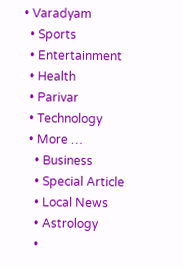• Varadyam
  • Sports
  • Entertainment
  • Health
  • Parivar
  • Technology
  • More …
    • Business
    • Special Article
    • Local News
    • Astrology
    •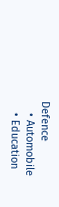Defence
    • Automobile
    • Education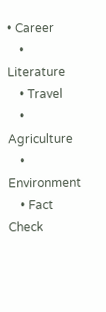• Career
    • Literature
    • Travel
    • Agriculture
    • Environment
    • Fact Check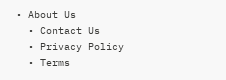• About Us
  • Contact Us
  • Privacy Policy
  • Terms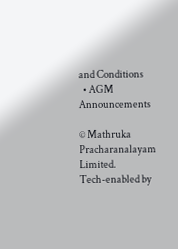and Conditions
  • AGM Announcements

© Mathruka Pracharanalayam Limited.
Tech-enabled by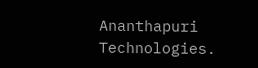Ananthapuri Technologies.